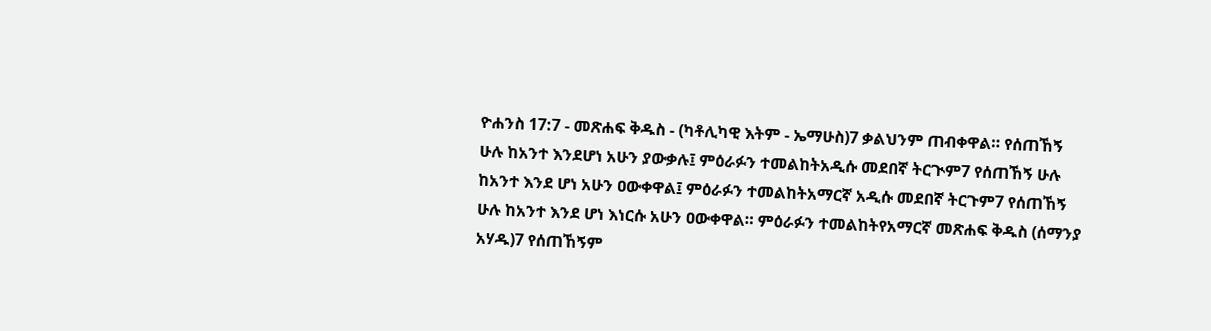ዮሐንስ 17:7 - መጽሐፍ ቅዱስ - (ካቶሊካዊ እትም - ኤማሁስ)7 ቃልህንም ጠብቀዋል። የሰጠኸኝ ሁሉ ከአንተ እንደሆነ አሁን ያውቃሉ፤ ምዕራፉን ተመልከትአዲሱ መደበኛ ትርጒም7 የሰጠኸኝ ሁሉ ከአንተ እንደ ሆነ አሁን ዐውቀዋል፤ ምዕራፉን ተመልከትአማርኛ አዲሱ መደበኛ ትርጉም7 የሰጠኸኝ ሁሉ ከአንተ እንደ ሆነ እነርሱ አሁን ዐውቀዋል። ምዕራፉን ተመልከትየአማርኛ መጽሐፍ ቅዱስ (ሰማንያ አሃዱ)7 የሰጠኸኝም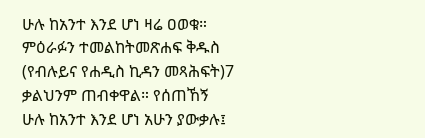ሁሉ ከአንተ እንደ ሆነ ዛሬ ዐወቁ። ምዕራፉን ተመልከትመጽሐፍ ቅዱስ (የብሉይና የሐዲስ ኪዳን መጻሕፍት)7 ቃልህንም ጠብቀዋል። የሰጠኸኝ ሁሉ ከአንተ እንደ ሆነ አሁን ያውቃሉ፤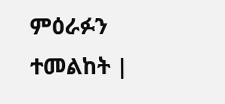ምዕራፉን ተመልከት |